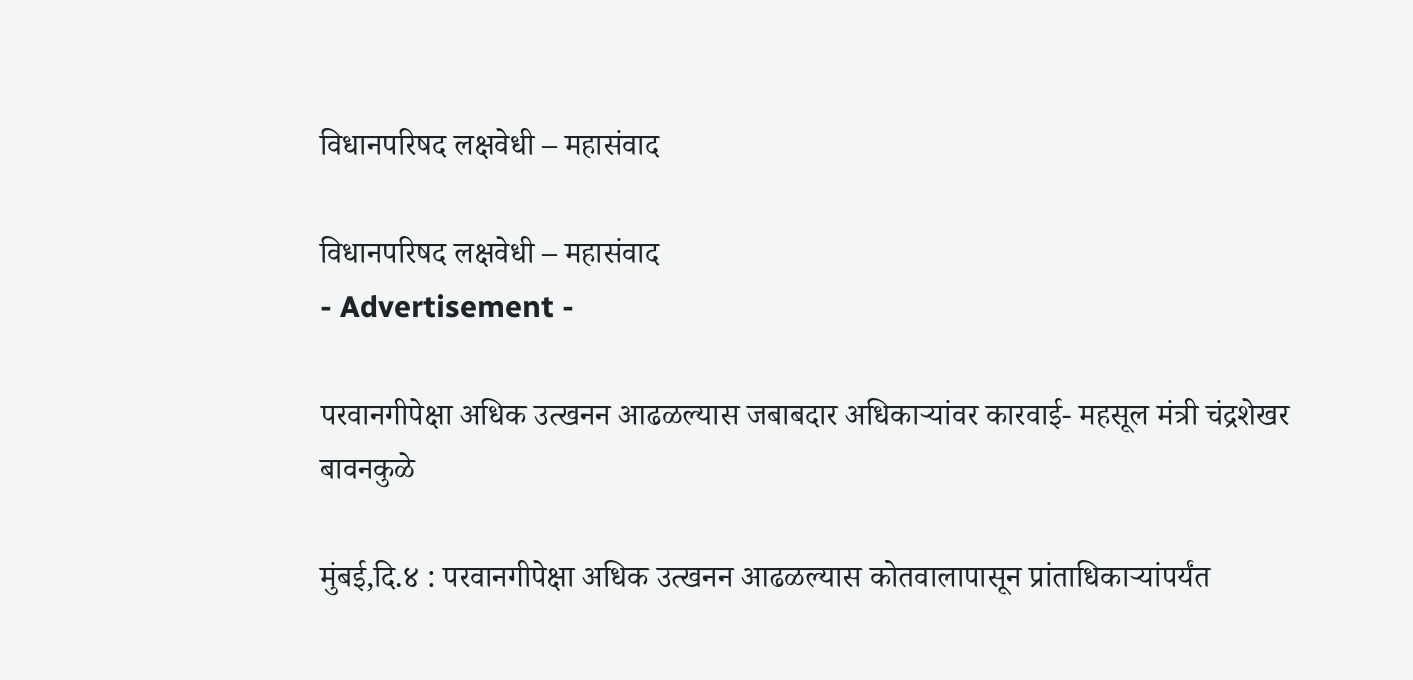विधानपरिषद लक्षवेधी – महासंवाद

विधानपरिषद लक्षवेधी – महासंवाद
- Advertisement -

परवानगीपेक्षा अधिक उत्खनन आढळल्यास जबाबदार अधिकाऱ्यांवर कारवाई- महसूल मंत्री चंद्रशेखर बावनकुळे

मुंबई,दि.४ : परवानगीपेक्षा अधिक उत्खनन आढळल्यास कोतवालापासून प्रांताधिकाऱ्यांपर्यंत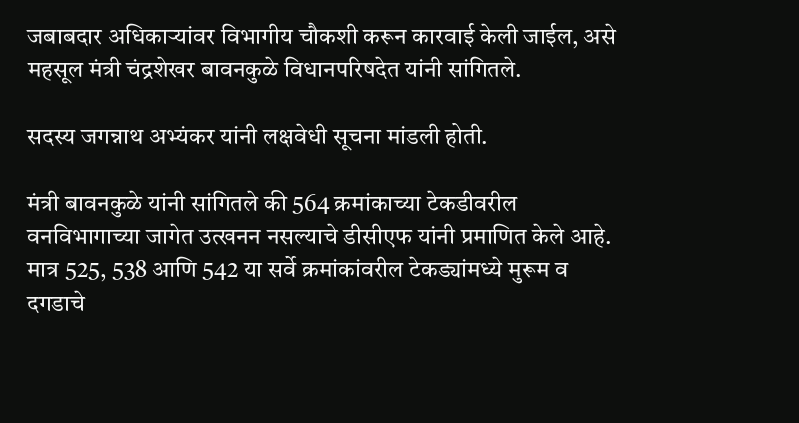जबाबदार अधिकाऱ्यांवर विभागीय चौकशी करून कारवाई केली जाईल, असे महसूल मंत्री चंद्रशेखर बावनकुळे विधानपरिषदेत यांनी सांगितले.

सदस्य जगन्नाथ अभ्यंकर यांनी लक्षवेधी सूचना मांडली होती.

मंत्री बावनकुळे यांनी सांगितले की 564 क्रमांकाच्या टेकडीवरील वनविभागाच्या जागेत उत्खनन नसल्याचे डीसीएफ यांनी प्रमाणित केले आहे. मात्र 525, 538 आणि 542 या सर्वे क्रमांकांवरील टेकड्यांमध्ये मुरूम व दगडाचे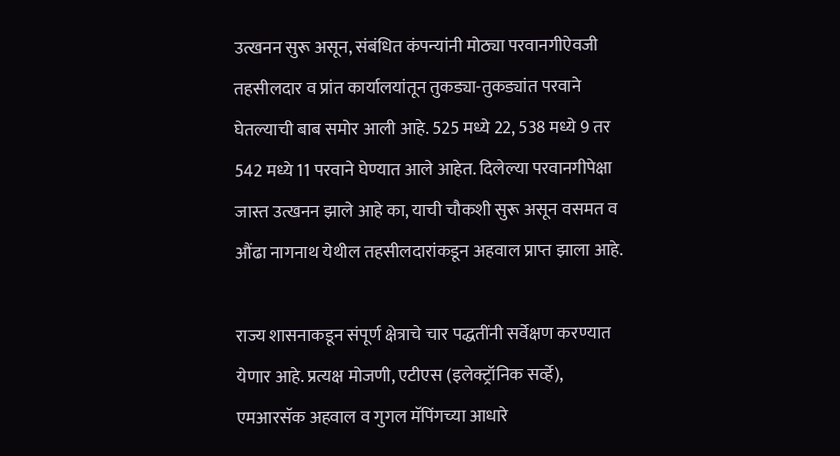उत्खनन सुरू असून, संबंधित कंपन्यांनी मोठ्या परवानगीऐवजी तहसीलदार व प्रांत कार्यालयांतून तुकड्या-तुकड्यांत परवाने घेतल्याची बाब समोर आली आहे. 525 मध्ये 22, 538 मध्ये 9 तर 542 मध्ये 11 परवाने घेण्यात आले आहेत. दिलेल्या परवानगीपेक्षा जास्त उत्खनन झाले आहे का, याची चौकशी सुरू असून वसमत व औंढा नागनाथ येथील तहसीलदारांकडून अहवाल प्राप्त झाला आहे.

राज्य शासनाकडून संपूर्ण क्षेत्राचे चार पद्धतींनी सर्वेक्षण करण्यात येणार आहे. प्रत्यक्ष मोजणी, एटीएस (इलेक्ट्रॉनिक सर्व्हे), एमआरसॅक अहवाल व गुगल मॅपिंगच्या आधारे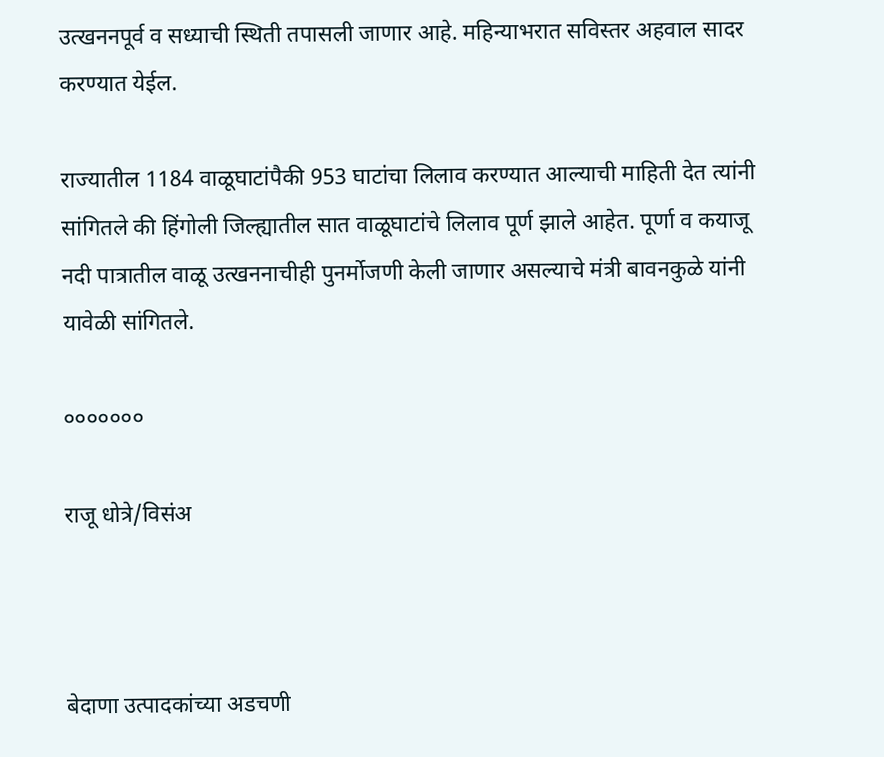उत्खननपूर्व व सध्याची स्थिती तपासली जाणार आहे. महिन्याभरात सविस्तर अहवाल सादर करण्यात येईल.

राज्यातील 1184 वाळूघाटांपैकी 953 घाटांचा लिलाव करण्यात आल्याची माहिती देत त्यांनी सांगितले की हिंगोली जिल्ह्यातील सात वाळूघाटांचे लिलाव पूर्ण झाले आहेत. पूर्णा व कयाजू नदी पात्रातील वाळू उत्खननाचीही पुनर्मोजणी केली जाणार असल्याचे मंत्री बावनकुळे यांनी यावेळी सांगितले.

०००००००

राजू धोत्रे/विसंअ



बेदाणा उत्पादकांच्या अडचणी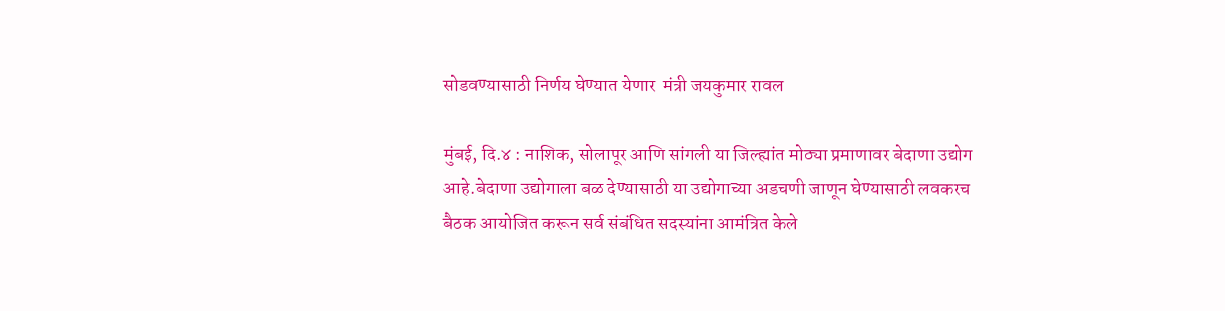सोडवण्यासाठी निर्णय घेण्यात येणार  मंत्री जयकुमार रावल

मुंबई, दि.४ : नाशिक, सोलापूर आणि सांगली या जिल्ह्यांत मोठ्या प्रमाणावर बेदाणा उद्योग आहे.बेदाणा उद्योगाला बळ देण्यासाठी या उद्योगाच्या अडचणी जाणून घेण्यासाठी लवकरच बैठक आयोजित करून सर्व संबंधित सदस्यांना आमंत्रित केले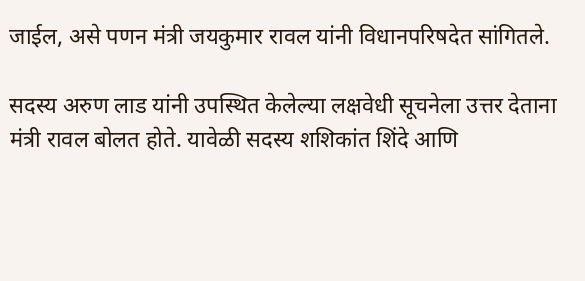जाईल, असे पणन मंत्री जयकुमार रावल यांनी विधानपरिषदेत सांगितले.

सदस्य अरुण लाड यांनी उपस्थित केलेल्या लक्षवेधी सूचनेला उत्तर देताना मंत्री रावल बोलत होते. यावेळी सदस्य शशिकांत शिंदे आणि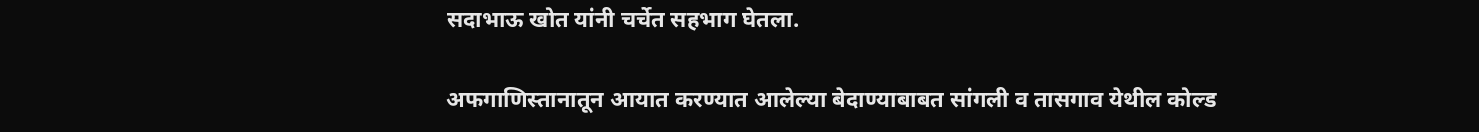सदाभाऊ खोत यांनी चर्चेत सहभाग घेतला.

अफगाणिस्तानातून आयात करण्यात आलेल्या बेदाण्याबाबत सांगली व तासगाव येथील कोल्ड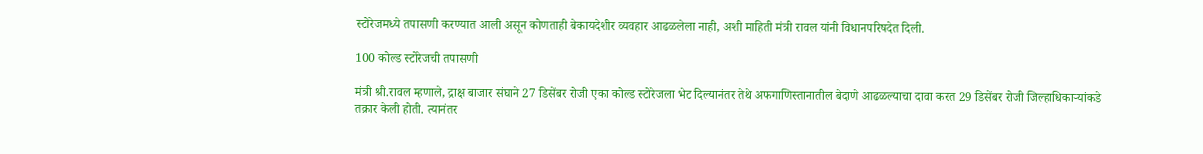स्टोरेजमध्ये तपासणी करण्यात आली असून कोणताही बेकायदेशीर व्यवहार आढळलेला नाही, अशी माहिती मंत्री रावल यांनी विधानपरिषदेत दिली.

100 कोल्ड स्टोरेजची तपासणी

मंत्री श्री.रावल म्हणाले, द्राक्ष बाजार संघाने 27 डिसेंबर रोजी एका कोल्ड स्टोरेजला भेट दिल्यानंतर तेथे अफगाणिस्तानातील बेदाणे आढळल्याचा दावा करत 29 डिसेंबर रोजी जिल्हाधिकाऱ्यांकडे तक्रार केली होती. त्यानंतर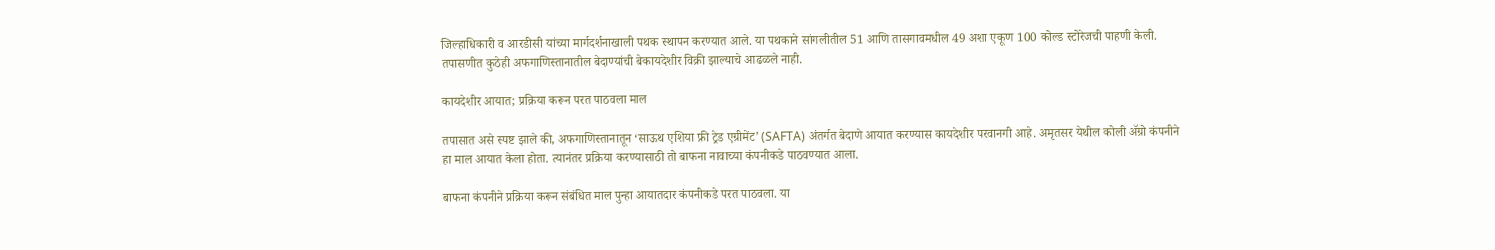जिल्हाधिकारी व आरडीसी यांच्या मार्गदर्शनाखाली पथक स्थापन करण्यात आले. या पथकाने सांगलीतील 51 आणि तासगावमधील 49 अशा एकूण 100 कोल्ड स्टोरेजची पाहणी केली. तपासणीत कुठेही अफगाणिस्तानातील बेदाण्यांची बेकायदेशीर विक्री झाल्याचे आढळले नाही.

कायदेशीर आयात; प्रक्रिया करून परत पाठवला माल

तपासात असे स्पष्ट झाले की, अफगाणिस्तानातून ‘साऊथ एशिया फ्री ट्रेड एग्रीमेंट’ (SAFTA) अंतर्गत बेदाणे आयात करण्यास कायदेशीर परवानगी आहे. अमृतसर येथील कोली ॲग्रो कंपनीने हा माल आयात केला होता. त्यानंतर प्रक्रिया करण्यासाठी तो बाफना नावाच्या कंपनीकडे पाठवण्यात आला.

बाफना कंपनीने प्रक्रिया करून संबंधित माल पुन्हा आयातदार कंपनीकडे परत पाठवला. या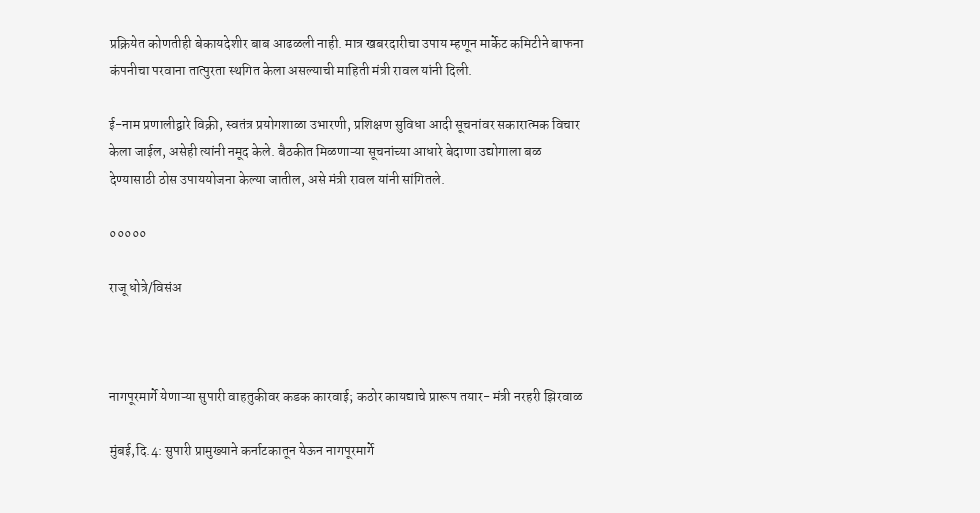प्रक्रियेत कोणतीही बेकायदेशीर बाब आढळली नाही. मात्र खबरदारीचा उपाय म्हणून मार्केट कमिटीने बाफना कंपनीचा परवाना तात्पुरता स्थगित केला असल्याची माहिती मंत्री रावल यांनी दिली.

ई-नाम प्रणालीद्वारे विक्री, स्वतंत्र प्रयोगशाळा उभारणी, प्रशिक्षण सुविधा आदी सूचनांवर सकारात्मक विचार केला जाईल, असेही त्यांनी नमूद केले. बैठकीत मिळणाऱ्या सूचनांच्या आधारे बेदाणा उद्योगाला बळ देण्यासाठी ठोस उपाययोजना केल्या जातील, असे मंत्री रावल यांनी सांगितले.

०००००

राजू धोत्रे/विसंअ



नागपूरमार्गे येणाऱ्या सुपारी वाहतुकीवर कडक कारवाई; कठोर कायद्याचे प्रारूप तयार- मंत्री नरहरी झिरवाळ

मुंबई,दि.4: सुपारी प्रामुख्याने कर्नाटकातून येऊन नागपूरमार्गे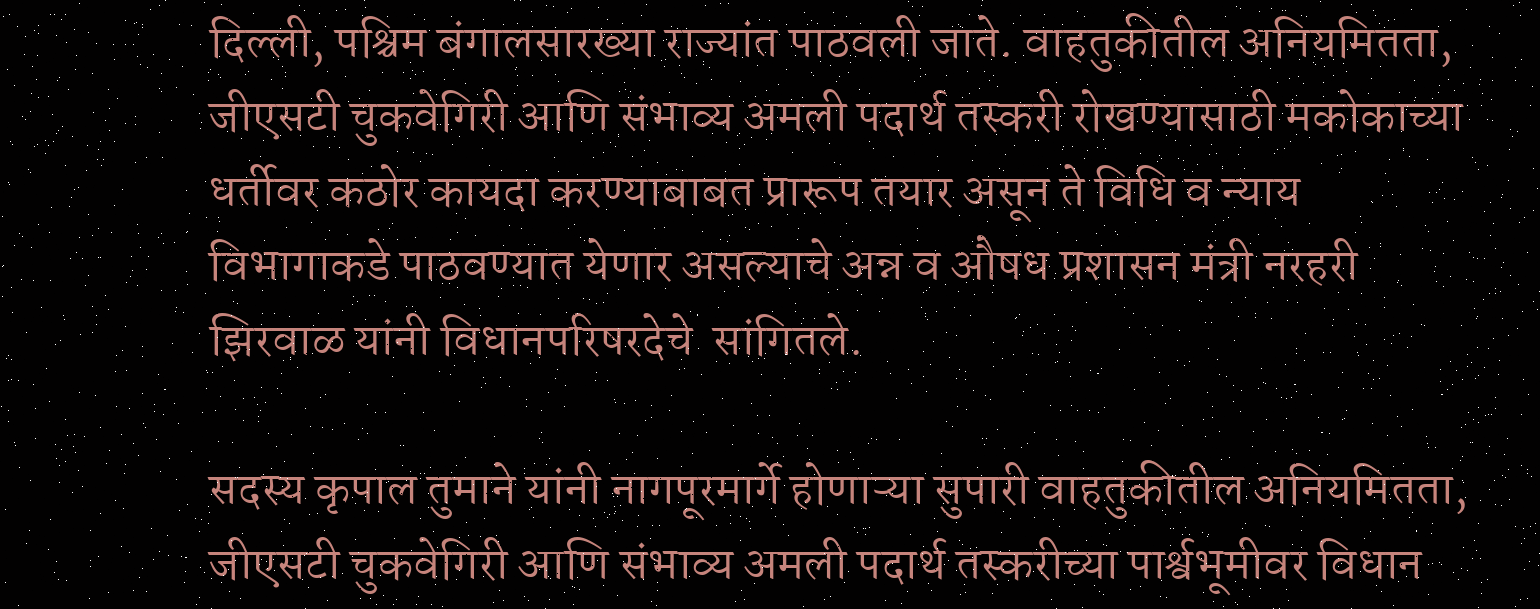दिल्ली, पश्चिम बंगालसारख्या राज्यांत पाठवली जाते. वाहतुकीतील अनियमितता, जीएसटी चुकवेगिरी आणि संभाव्य अमली पदार्थ तस्करी रोखण्यासाठी मकोकाच्या धर्तीवर कठोर कायदा करण्याबाबत प्रारूप तयार असून ते विधि व न्याय विभागाकडे पाठवण्यात येणार असल्याचे अन्न व औषध प्रशासन मंत्री नरहरी झिरवाळ यांनी विधानपरिषरदेचे  सांगितले.

सदस्य कृपाल तुमाने यांनी नागपूरमार्गे होणाऱ्या सुपारी वाहतुकीतील अनियमितता, जीएसटी चुकवेगिरी आणि संभाव्य अमली पदार्थ तस्करीच्या पार्श्वभूमीवर विधान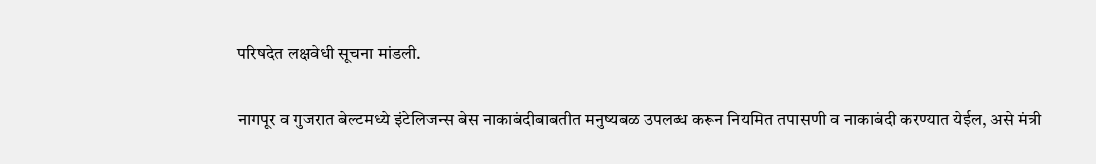परिषदेत लक्षवेधी सूचना मांडली.

नागपूर व गुजरात बेल्टमध्ये इंटेलिजन्स बेस नाकाबंदीबाबतीत मनुष्यबळ उपलब्ध करून नियमित तपासणी व नाकाबंदी करण्यात येईल, असे मंत्री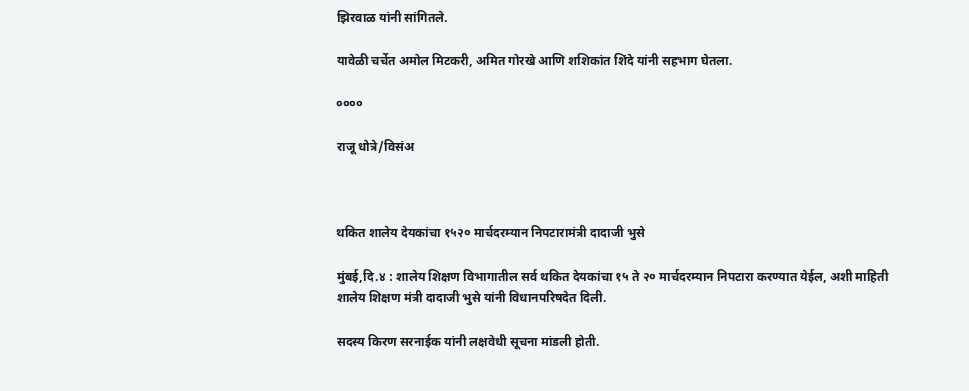झिरवाळ यांनी सांगितले.

यावेळी चर्चेत अमोल मिटकरी, अमित गोरखे आणि शशिकांत शिंदे यांनी सहभाग घेतला.

००००

राजू धोत्रे/विसंअ



थकित शालेय देयकांचा १५२० मार्चदरम्यान निपटारामंत्री दादाजी भुसे

मुंबई,दि.४ : शालेय शिक्षण विभागातील सर्व थकित देयकांचा १५ ते २० मार्चदरम्यान निपटारा करण्यात येईल, अशी माहिती शालेय शिक्षण मंत्री दादाजी भुसे यांनी विधानपरिषदेत दिली.

सदस्य किरण सरनाईक यांनी लक्षवेधी सूचना मांडली होती.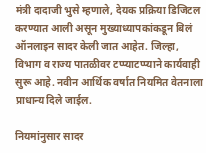मंत्री दादाजी भुसे म्हणाले, देयक प्रक्रिया डिजिटल करण्यात आली असून मुख्याध्यापकांकडून बिलं ऑनलाइन सादर केली जात आहेत. जिल्हा, विभाग व राज्य पातळीवर टप्प्याटप्प्याने कार्यवाही सुरू आहे. नवीन आर्थिक वर्षात नियमित वेतनाला प्राधान्य दिले जाईल.

नियमांनुसार सादर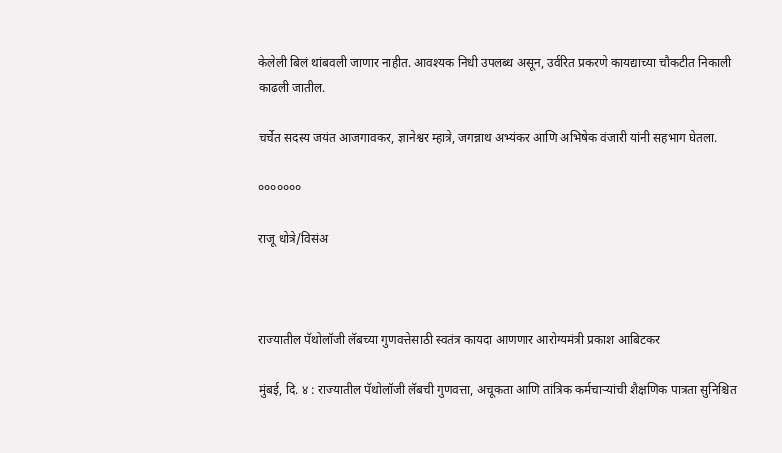केलेली बिलं थांबवली जाणार नाहीत. आवश्यक निधी उपलब्ध असून, उर्वरित प्रकरणे कायद्याच्या चौकटीत निकाली काढली जातील.

चर्चेत सदस्य जयंत आजगावकर, ज्ञानेश्वर म्हात्रे, जगन्नाथ अभ्यंकर आणि अभिषेक वंजारी यांनी सहभाग घेतला.

०००००००

राजू धोत्रे/विसंअ



राज्यातील पॅथोलॉजी लॅबच्या गुणवत्तेसाठी स्वतंत्र कायदा आणणार आरोग्यमंत्री प्रकाश आबिटकर

मुंबई, दि. ४ : राज्यातील पॅथोलॉजी लॅबची गुणवत्ता, अचूकता आणि तांत्रिक कर्मचाऱ्यांची शैक्षणिक पात्रता सुनिश्चित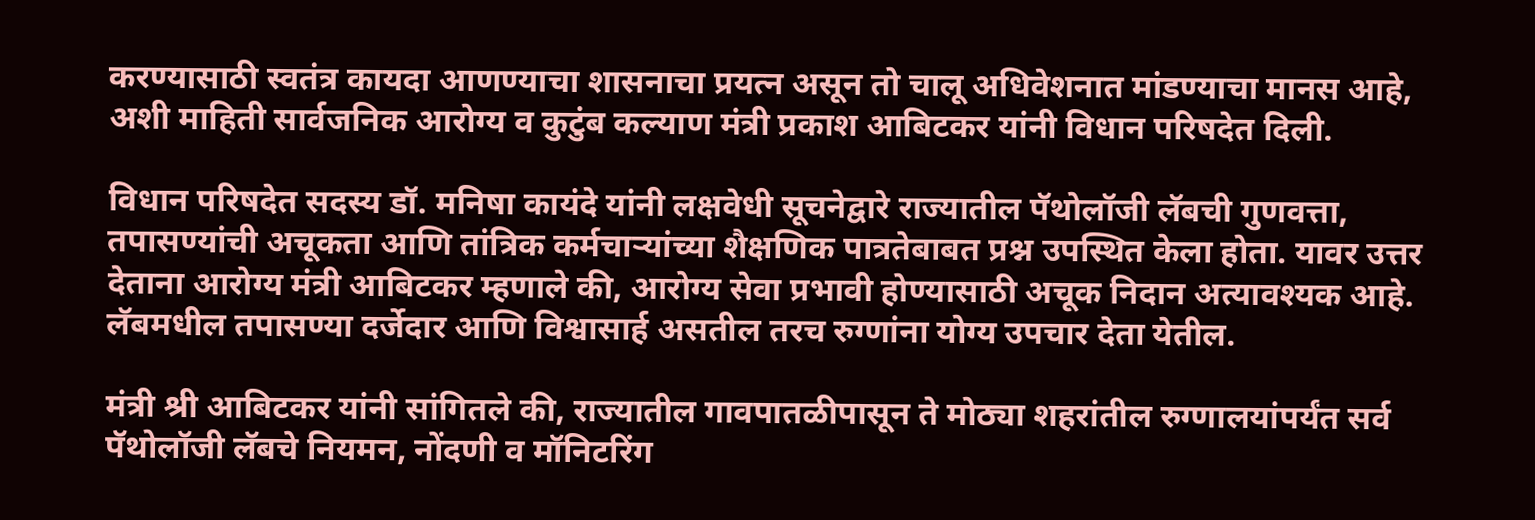करण्यासाठी स्वतंत्र कायदा आणण्याचा शासनाचा प्रयत्न असून तो चालू अधिवेशनात मांडण्याचा मानस आहे, अशी माहिती सार्वजनिक आरोग्य व कुटुंब कल्याण मंत्री प्रकाश आबिटकर यांनी विधान परिषदेत दिली.

विधान परिषदेत सदस्य डॉ. मनिषा कायंदे यांनी लक्षवेधी सूचनेद्वारे राज्यातील पॅथोलॉजी लॅबची गुणवत्ता, तपासण्यांची अचूकता आणि तांत्रिक कर्मचाऱ्यांच्या शैक्षणिक पात्रतेबाबत प्रश्न उपस्थित केला होता. यावर उत्तर देताना आरोग्य मंत्री आबिटकर म्हणाले की, आरोग्य सेवा प्रभावी होण्यासाठी अचूक निदान अत्यावश्यक आहे. लॅबमधील तपासण्या दर्जेदार आणि विश्वासार्ह असतील तरच रुग्णांना योग्य उपचार देता येतील.

मंत्री श्री आबिटकर यांनी सांगितले की, राज्यातील गावपातळीपासून ते मोठ्या शहरांतील रुग्णालयांपर्यंत सर्व पॅथोलॉजी लॅबचे नियमन, नोंदणी व मॉनिटरिंग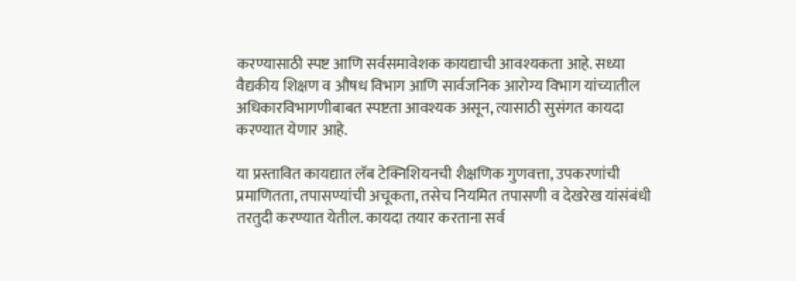करण्यासाठी स्पष्ट आणि सर्वसमावेशक कायद्याची आवश्यकता आहे. सध्या वैद्यकीय शिक्षण व औषध विभाग आणि सार्वजनिक आरोग्य विभाग यांच्यातील अधिकारविभागणीबाबत स्पष्टता आवश्यक असून, त्यासाठी सुसंगत कायदा करण्यात येणार आहे.

या प्रस्तावित कायद्यात लॅब टेक्निशियनची शैक्षणिक गुणवत्ता, उपकरणांची प्रमाणितता, तपासण्यांची अचूकता, तसेच नियमित तपासणी व देखरेख यांसंबंधी तरतुदी करण्यात येतील. कायदा तयार करताना सर्व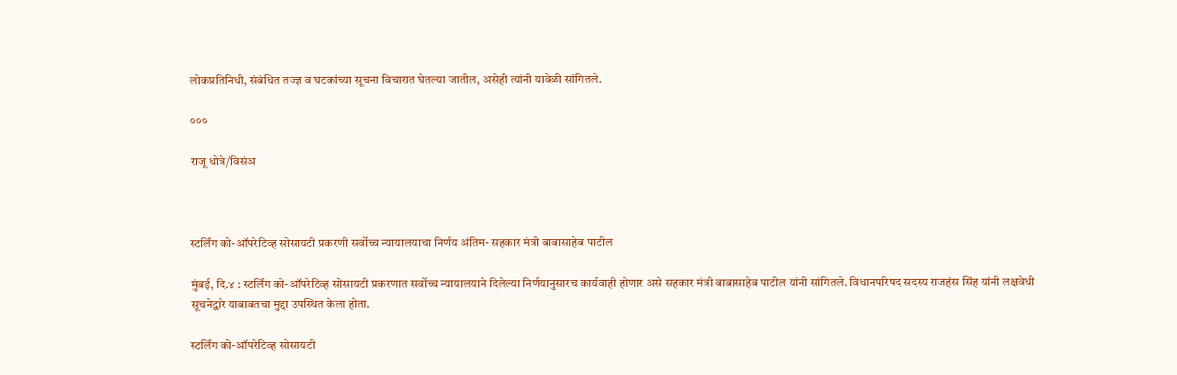लोकप्रतिनिधी, संबंधित तज्ज्ञ व घटकांच्या सूचना विचारात घेतल्या जातील, असेही त्यांनी यावेळी सांगितले.

०००

राजू धोत्रे/विसंअ



स्टर्लिंग को-ऑपरेटिव्ह सोसायटी प्रकरणी सर्वोच्च न्यायालयाचा निर्णय अंतिम- सहकार मंत्री बाबासाहेब पाटील

मुंबई, दि.४ : स्टर्लिंग को-ऑपरेटिव्ह सोसायटी प्रकरणात सर्वोच्च न्यायालयाने दिलेल्या निर्णयानुसारच कार्यवाही होणार असे सहकार मंत्री बाबासाहेब पाटील यांनी सांगितले. विधानपरिषद सदस्य राजहंस सिंह यांनी लक्षवेधी सूचनेद्वारे याबाबतचा मुद्दा उपस्थित केला होता.

स्टर्लिंग को-ऑपरेटिव्ह सोसायटी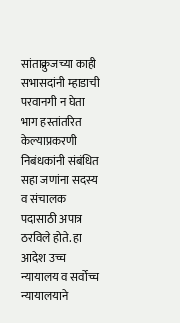सांताक्रुजच्या काही सभासदांनी म्हाडाची परवानगी न घेता भाग हस्तांतरित केल्याप्रकरणी निबंधकांनी संबंधित सहा जणांना सदस्य व संचालक पदासाठी अपात्र ठरविले होते. हा आदेश उच्च न्यायालय व सर्वोच्च न्यायालयाने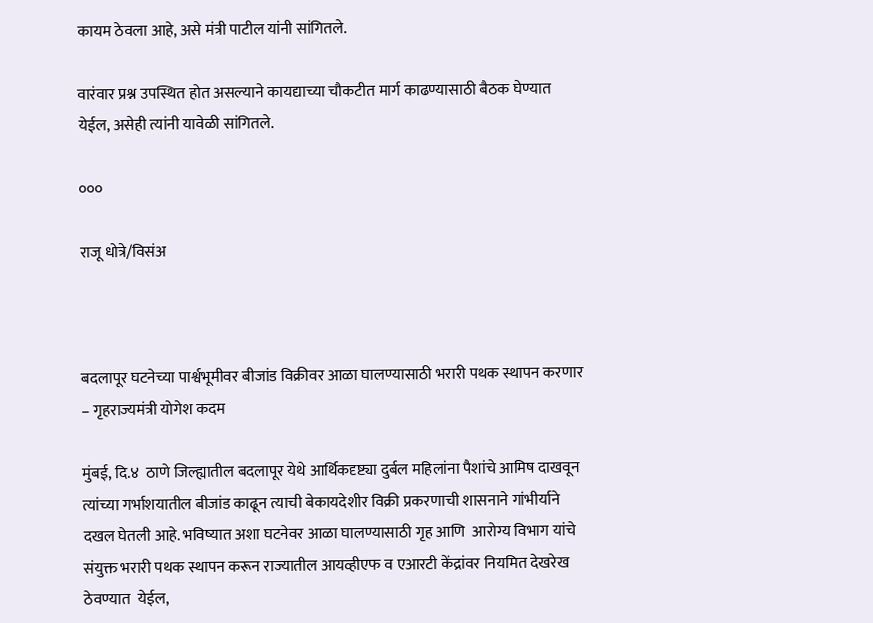कायम ठेवला आहे, असे मंत्री पाटील यांनी सांगितले.

वारंवार प्रश्न उपस्थित होत असल्याने कायद्याच्या चौकटीत मार्ग काढण्यासाठी बैठक घेण्यात येईल, असेही त्यांनी यावेळी सांगितले.

०००

राजू धोत्रे/विसंअ



बदलापूर घटनेच्या पार्श्वभूमीवर बीजांड विक्रीवर आळा घालण्यासाठी भरारी पथक स्थापन करणार – गृहराज्यमंत्री योगेश कदम

मुंबई, दि.४  ठाणे जिल्ह्यातील बदलापूर येथे आर्थिकदृष्ट्या दुर्बल महिलांना पैशांचे आमिष दाखवून त्यांच्या गर्भाशयातील बीजांड काढून त्याची बेकायदेशीर विक्री प्रकरणाची शासनाने गांभीर्याने दखल घेतली आहे. भविष्यात अशा घटनेवर आळा घालण्यासाठी गृह आणि  आरोग्य विभाग यांचे  संयुक्त भरारी पथक स्थापन करून राज्यातील आयव्हीएफ व एआरटी केंद्रांवर नियमित देखरेख ठेवण्यात  येईल,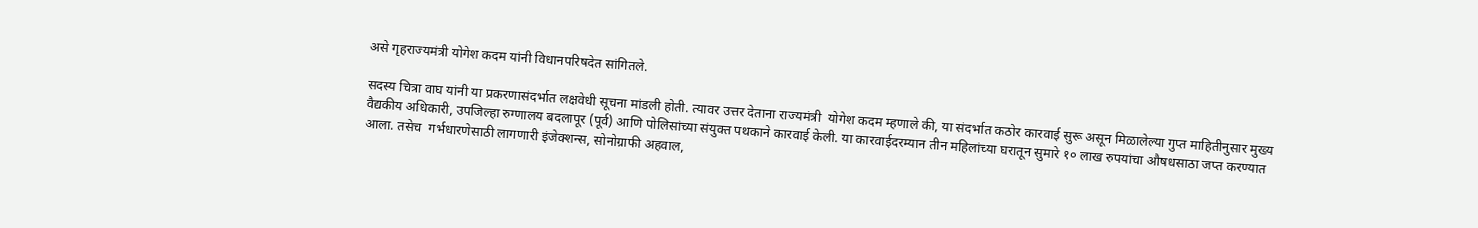असे गृहराज्यमंत्री योगेश कदम यांनी विधानपरिषदेत सांगितले.

सदस्य चित्रा वाघ यांनी या प्रकरणासंदर्भात लक्षवेधी सूचना मांडली होती. त्यावर उत्तर देताना राज्यमंत्री  योगेश कदम म्हणाले की, या संदर्भात कठोर कारवाई सुरू असून मिळालेल्या गुप्त माहितीनुसार मुख्य वैद्यकीय अधिकारी, उपजिल्हा रुग्णालय बदलापूर (पूर्व) आणि पोलिसांच्या संयुक्त पथकाने कारवाई केली. या कारवाईदरम्यान तीन महिलांच्या घरातून सुमारे १० लाख रुपयांचा औषधसाठा जप्त करण्यात आला. तसेच  गर्भधारणेसाठी लागणारी इंजेक्शन्स, सोनोग्राफी अहवाल,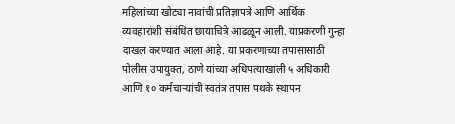महिलांच्या खोट्या नावांची प्रतिज्ञापत्रे आणि आर्थिक व्यवहारांशी संबंधित छायाचित्रे आढळून आली. याप्रकरणी गुन्हा दाखल करण्यात आला आहे. या प्रकरणाच्या तपासासाठी पोलीस उपायुक्त, ठाणे यांच्या अधिपत्याखाली ५ अधिकारी आणि १० कर्मचाऱ्यांची स्वतंत्र तपास पथके स्थापन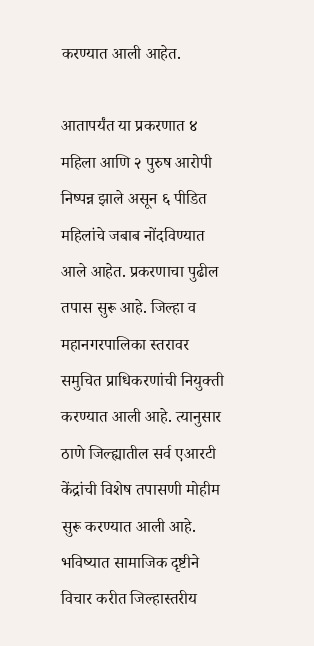करण्यात आली आहेत.

आतापर्यंत या प्रकरणात ४ महिला आणि २ पुरुष आरोपी निष्पन्न झाले असून ६ पीडित महिलांचे जबाब नोंदविण्यात आले आहेत. प्रकरणाचा पुढील तपास सुरू आहे. जिल्हा व महानगरपालिका स्तरावर समुचित प्राधिकरणांची नियुक्ती करण्यात आली आहे. त्यानुसार ठाणे जिल्ह्यातील सर्व एआरटी केंद्रांची विशेष तपासणी मोहीम सुरू करण्यात आली आहे. भविष्यात सामाजिक दृष्टीने  विचार करीत जिल्हास्तरीय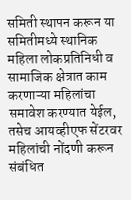समिती स्थापन करून या समितीमध्ये स्थानिक महिला लोकप्रतिनिधी व सामाजिक क्षेत्रात काम करणाऱ्या महिलांचा  समावेश करण्यात येईल, तसेच आयव्हीएफ सेंटरवर महिलांची नोंदणी करून संबंधित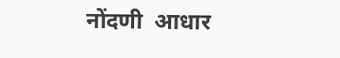नोंदणी  आधार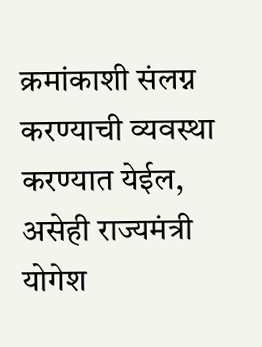क्रमांकाशी संलग्न  करण्याची व्यवस्था करण्यात येईल, असेही राज्यमंत्री योगेश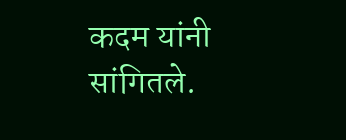कदम यांनी सांगितले.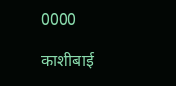0000

काशीबाई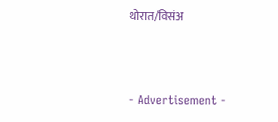थोरात/विसंअ



- Advertisement -